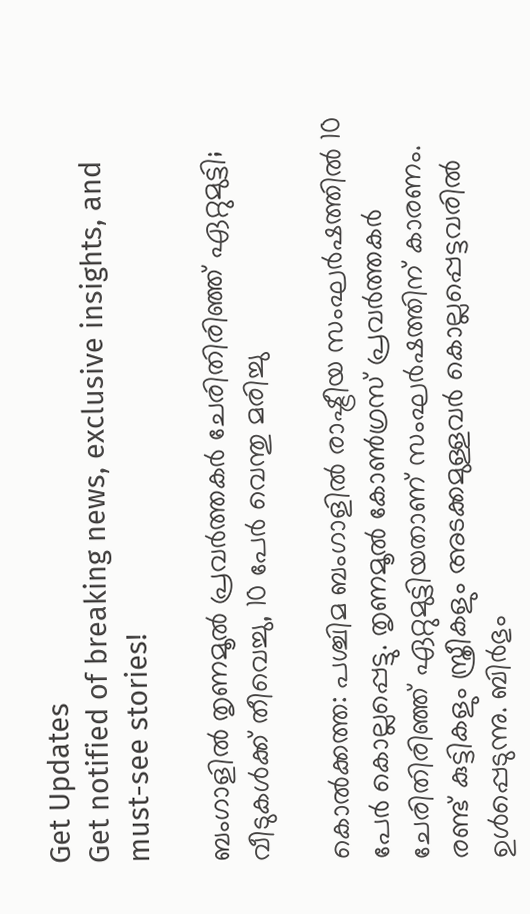Get Updates
Get notified of breaking news, exclusive insights, and must-see stories!

ബംഗാളില്‍ തൃണമൂല്‍ പ്രവര്‍ത്തകര്‍ ചേരിതിരിഞ്ഞ് ഏറ്റുമുട്ടി; വീടുകള്‍ക്ക് തീവെച്ചു, 10 പേര്‍ വെന്തു മരിച്ചു

കൊല്‍ക്കത്ത: പശ്ചിമ ബംഗാളില്‍ രാഷ്ട്രീയ സംഘര്‍ഷത്തില്‍ 10 പേര്‍ കൊല്ലപ്പെട്ടു. തൃണമൂല്‍ കോണ്‍ഗ്രസ് പ്രവര്‍ത്തകര്‍ ചേരിതിരിഞ്ഞ് ഏറ്റുമുട്ടിയതാണ് സംഘര്‍ഷത്തിന് കാരണം. രണ്ട് കുട്ടികളും സ്ത്രീകളും അടക്കമുള്ളവര്‍ കൊല്ലപ്പെട്ടവരില്‍ ഉള്‍പ്പെടുന്നു. ബിര്‍ഭും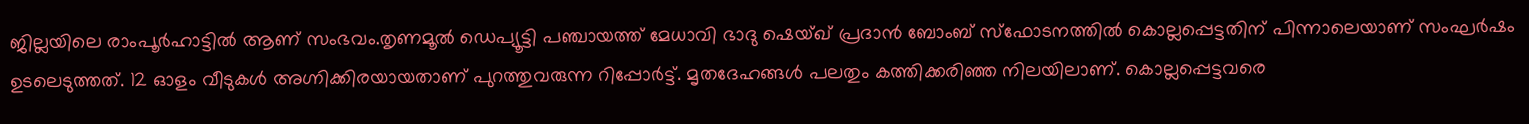ജില്ലയിലെ രാംപൂര്‍ഹാട്ടില്‍ ആണ് സംഭവം.തൃണമൂല്‍ ഡെപ്യൂട്ടി പഞ്ചായത്ത് മേധാവി ഭാദു ഷെയ്ഖ് പ്രദാന്‍ ബോംബ് സ്ഫോടനത്തില്‍ കൊല്ലപ്പെട്ടതിന് പിന്നാലെയാണ് സംഘര്‍ഷം ഉടലെടുത്തത്. 12 ഓളം വീടുകള്‍ അഗ്നിക്കിരയായതാണ് പുറത്തുവരുന്ന റിപ്പോര്‍ട്ട്. മൃതദേഹങ്ങള്‍ പലതും കത്തിക്കരിഞ്ഞ നിലയിലാണ്. കൊല്ലപ്പെട്ടവരെ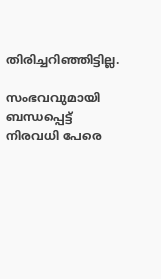തിരിച്ചറിഞ്ഞിട്ടില്ല.

സംഭവവുമായി ബന്ധപ്പെട്ട് നിരവധി പേരെ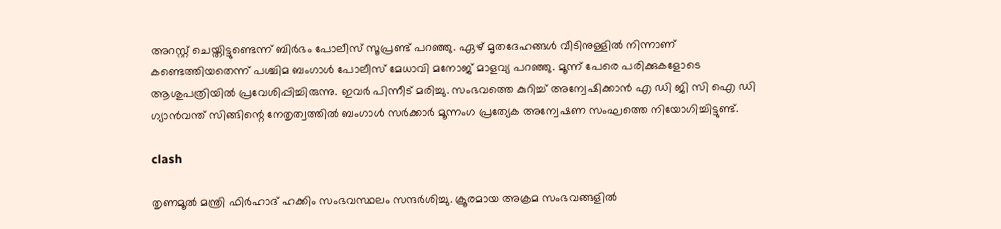അറസ്റ്റ് ചെയ്തിട്ടുണ്ടെന്ന് ബിര്‍ഭം പോലീസ് സൂപ്രണ്ട് പറഞ്ഞു. ഏഴ് മൃതദേഹങ്ങള്‍ വീടിനുള്ളില്‍ നിന്നാണ് കണ്ടെത്തിയതെന്ന് പശ്ചിമ ബംഗാള്‍ പോലീസ് മേധാവി മനോജ് മാളവ്യ പറഞ്ഞു. മൂന്ന് പേരെ പരിക്കുകളോടെ ആശുപത്രിയില്‍ പ്രവേശിപ്പിച്ചിരുന്നു. ഇവര്‍ പിന്നീട് മരിച്ചു. സംഭവത്തെ കുറിച്ച് അന്വേഷിക്കാന്‍ എ ഡി ജി സി ഐ ഡി ഗ്യാന്‍വന്ത് സിങ്ങിന്റെ നേതൃത്വത്തില്‍ ബംഗാള്‍ സര്‍ക്കാര്‍ മൂന്നംഗ പ്രത്യേക അന്വേഷണ സംഘത്തെ നിയോഗിച്ചിട്ടുണ്ട്.

clash

തൃണമൂല്‍ മന്ത്രി ഫിര്‍ഹാദ് ഹക്കിം സംഭവസ്ഥലം സന്ദര്‍ശിച്ചു. ക്രൂരമായ അക്രമ സംഭവങ്ങളില്‍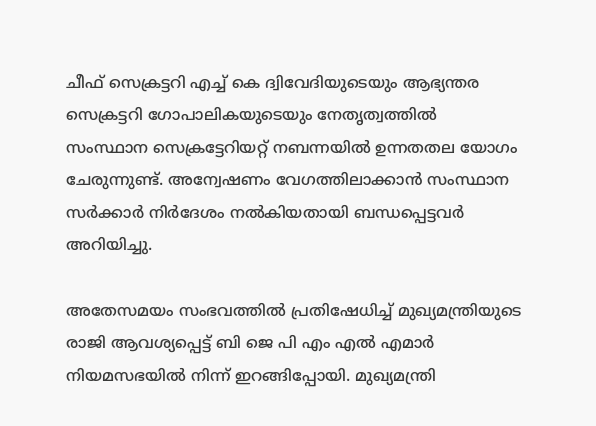ചീഫ് സെക്രട്ടറി എച്ച് കെ ദ്വിവേദിയുടെയും ആഭ്യന്തര സെക്രട്ടറി ഗോപാലികയുടെയും നേതൃത്വത്തില്‍ സംസ്ഥാന സെക്രട്ടേറിയറ്റ് നബന്നയില്‍ ഉന്നതതല യോഗം ചേരുന്നുണ്ട്. അന്വേഷണം വേഗത്തിലാക്കാന്‍ സംസ്ഥാന സര്‍ക്കാര്‍ നിര്‍ദേശം നല്‍കിയതായി ബന്ധപ്പെട്ടവര്‍ അറിയിച്ചു.

അതേസമയം സംഭവത്തില്‍ പ്രതിഷേധിച്ച് മുഖ്യമന്ത്രിയുടെ രാജി ആവശ്യപ്പെട്ട് ബി ജെ പി എം എല്‍ എമാര്‍ നിയമസഭയില്‍ നിന്ന് ഇറങ്ങിപ്പോയി. മുഖ്യമന്ത്രി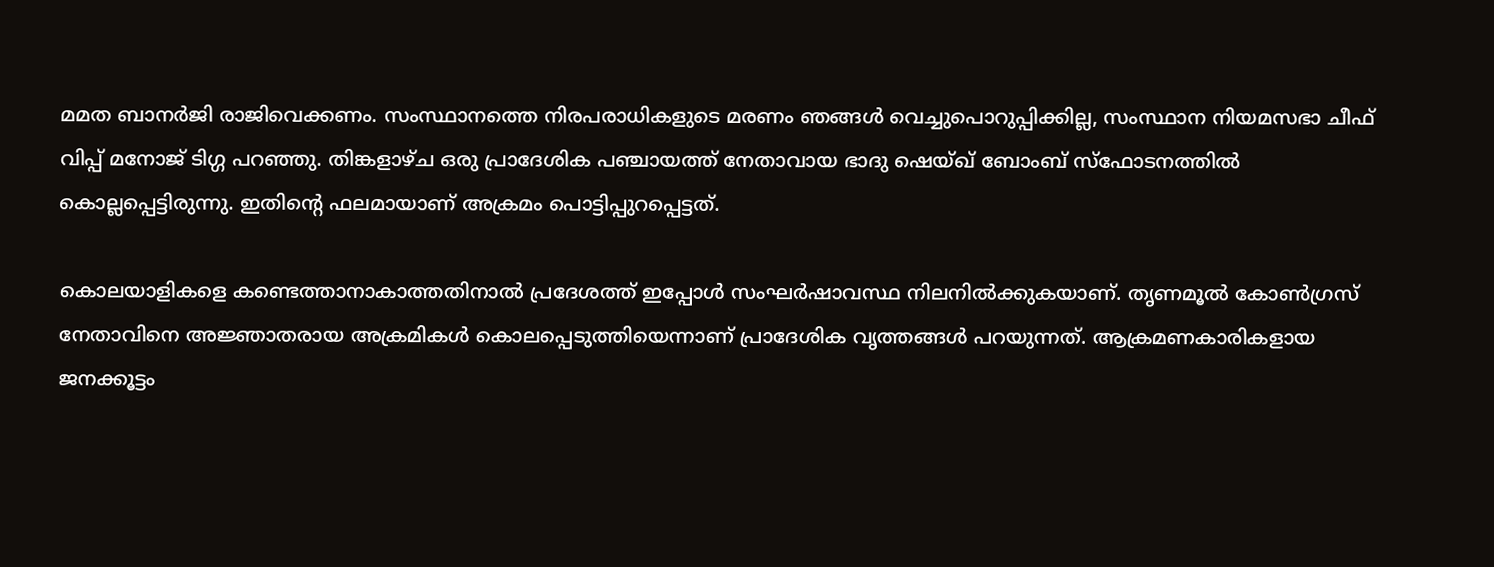മമത ബാനര്‍ജി രാജിവെക്കണം. സംസ്ഥാനത്തെ നിരപരാധികളുടെ മരണം ഞങ്ങള്‍ വെച്ചുപൊറുപ്പിക്കില്ല, സംസ്ഥാന നിയമസഭാ ചീഫ് വിപ്പ് മനോജ് ടിഗ്ഗ പറഞ്ഞു. തിങ്കളാഴ്ച ഒരു പ്രാദേശിക പഞ്ചായത്ത് നേതാവായ ഭാദു ഷെയ്ഖ് ബോംബ് സ്‌ഫോടനത്തില്‍ കൊല്ലപ്പെട്ടിരുന്നു. ഇതിന്റെ ഫലമായാണ് അക്രമം പൊട്ടിപ്പുറപ്പെട്ടത്.

കൊലയാളികളെ കണ്ടെത്താനാകാത്തതിനാല്‍ പ്രദേശത്ത് ഇപ്പോള്‍ സംഘര്‍ഷാവസ്ഥ നിലനില്‍ക്കുകയാണ്. തൃണമൂല്‍ കോണ്‍ഗ്രസ് നേതാവിനെ അജ്ഞാതരായ അക്രമികള്‍ കൊലപ്പെടുത്തിയെന്നാണ് പ്രാദേശിക വൃത്തങ്ങള്‍ പറയുന്നത്. ആക്രമണകാരികളായ ജനക്കൂട്ടം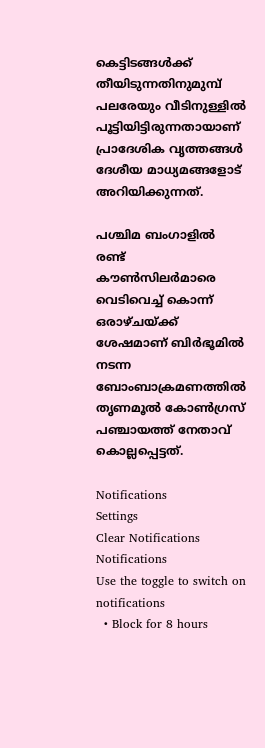കെട്ടിടങ്ങള്‍ക്ക് തീയിടുന്നതിനുമുമ്പ് പലരേയും വീടിനുള്ളില്‍ പൂട്ടിയിട്ടിരുന്നതായാണ് പ്രാദേശിക വൃത്തങ്ങള്‍ ദേശീയ മാധ്യമങ്ങളോട് അറിയിക്കുന്നത്.

പശ്ചിമ ബംഗാളില്‍ രണ്ട് കൗണ്‍സിലര്‍മാരെ വെടിവെച്ച് കൊന്ന് ഒരാഴ്ചയ്ക്ക് ശേഷമാണ് ബിര്‍ഭൂമില്‍ നടന്ന ബോംബാക്രമണത്തില്‍ തൃണമൂല്‍ കോണ്‍ഗ്രസ് പഞ്ചായത്ത് നേതാവ് കൊല്ലപ്പെട്ടത്.

Notifications
Settings
Clear Notifications
Notifications
Use the toggle to switch on notifications
  • Block for 8 hours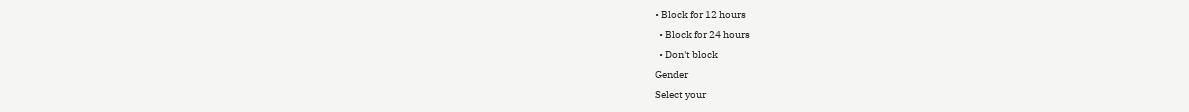• Block for 12 hours
  • Block for 24 hours
  • Don't block
Gender
Select your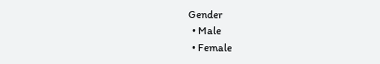Gender
  • Male
  • Female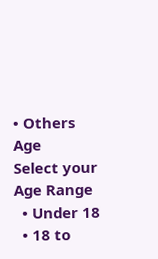• Others
Age
Select your Age Range
  • Under 18
  • 18 to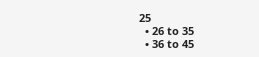25
  • 26 to 35
  • 36 to 45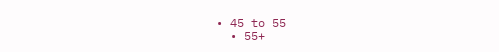• 45 to 55
  • 55+